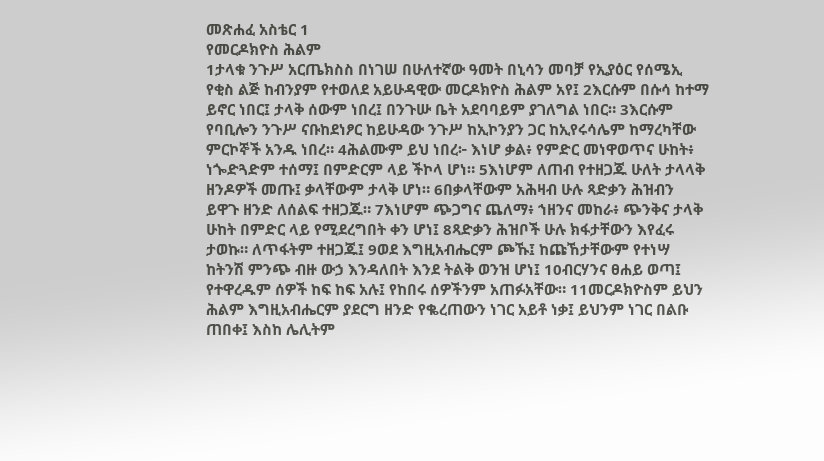መጽሐፈ አስቴር 1
የመርዶክዮስ ሕልም
1ታላቁ ንጉሥ አርጤክስስ በነገሠ በሁለተኛው ዓመት በኒሳን መባቻ የኢያዕር የሰሜኢ የቂስ ልጅ ከብንያም የተወለደ አይሁዳዊው መርዶክዮስ ሕልም አየ፤ 2እርሱም በሱሳ ከተማ ይኖር ነበር፤ ታላቅ ሰውም ነበረ፤ በንጉሡ ቤት አደባባይም ያገለግል ነበር። 3እርሱም የባቢሎን ንጉሥ ናቡከደነፆር ከይሁዳው ንጉሥ ከኢኮንያን ጋር ከኢየሩሳሌም ከማረካቸው ምርኮኞች አንዱ ነበረ። 4ሕልሙም ይህ ነበረ፦ እነሆ ቃል፥ የምድር መነዋወጥና ሁከት፥ ነጐድጓድም ተሰማ፤ በምድርም ላይ ችኮላ ሆነ። 5እነሆም ለጠብ የተዘጋጁ ሁለት ታላላቅ ዘንዶዎች መጡ፤ ቃላቸውም ታላቅ ሆነ። 6በቃላቸውም አሕዛብ ሁሉ ጻድቃን ሕዝብን ይዋጉ ዘንድ ለሰልፍ ተዘጋጁ። 7እነሆም ጭጋግና ጨለማ፥ ኀዘንና መከራ፥ ጭንቅና ታላቅ ሁከት በምድር ላይ የሚደረግበት ቀን ሆነ፤ 8ጻድቃን ሕዝቦች ሁሉ ክፋታቸውን እየፈሩ ታወኩ። ለጥፋትም ተዘጋጁ፤ 9ወደ እግዚአብሔርም ጮኹ፤ ከጩኸታቸውም የተነሣ ከትንሽ ምንጭ ብዙ ውኃ እንዳለበት እንደ ትልቅ ወንዝ ሆነ፤ 10ብርሃንና ፀሐይ ወጣ፤ የተዋረዱም ሰዎች ከፍ ከፍ አሉ፤ የከበሩ ሰዎችንም አጠፉአቸው። 11መርዶክዮስም ይህን ሕልም እግዚአብሔርም ያደርግ ዘንድ የቈረጠውን ነገር አይቶ ነቃ፤ ይህንም ነገር በልቡ ጠበቀ፤ እስከ ሌሊትም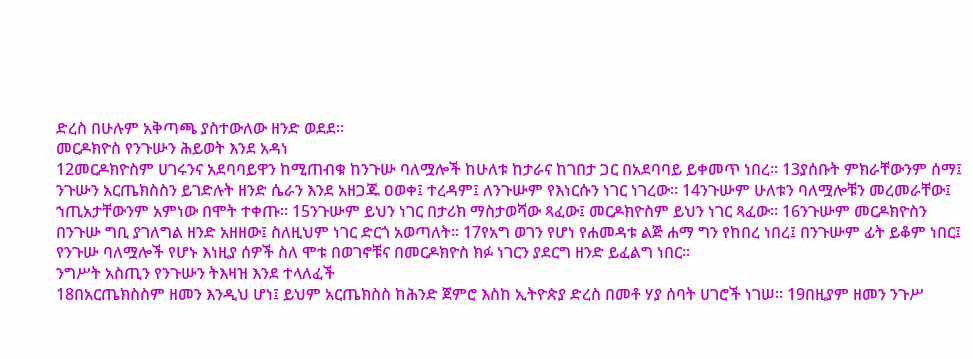ድረስ በሁሉም አቅጣጫ ያስተውለው ዘንድ ወደደ።
መርዶክዮስ የንጉሡን ሕይወት እንደ አዳነ
12መርዶክዮስም ሀገሩንና አደባባይዋን ከሚጠብቁ ከንጉሡ ባለሟሎች ከሁለቱ ከታራና ከገበታ ጋር በአደባባይ ይቀመጥ ነበረ። 13ያሰቡት ምክራቸውንም ሰማ፤ ንጉሡን አርጤክስስን ይገድሉት ዘንድ ሴራን እንደ አዘጋጁ ዐወቀ፤ ተረዳም፤ ለንጉሡም የእነርሱን ነገር ነገረው። 14ንጉሡም ሁለቱን ባለሟሎቹን መረመራቸው፤ ኀጢአታቸውንም አምነው በሞት ተቀጡ። 15ንጉሡም ይህን ነገር በታሪክ ማስታወሻው ጻፈው፤ መርዶክዮስም ይህን ነገር ጻፈው። 16ንጉሡም መርዶክዮስን በንጉሡ ግቢ ያገለግል ዘንድ አዘዘው፤ ስለዚህም ነገር ድርጎ አወጣለት። 17የአግ ወገን የሆነ የሐመዳቱ ልጅ ሐማ ግን የከበረ ነበረ፤ በንጉሡም ፊት ይቆም ነበር፤ የንጉሡ ባለሟሎች የሆኑ እነዚያ ሰዎች ስለ ሞቱ በወገኖቹና በመርዶክዮስ ክፉ ነገርን ያደርግ ዘንድ ይፈልግ ነበር።
ንግሥት አስጢን የንጉሡን ትእዛዝ እንደ ተላለፈች
18በአርጤክስስም ዘመን እንዲህ ሆነ፤ ይህም አርጤክስስ ከሕንድ ጀምሮ እስከ ኢትዮጵያ ድረስ በመቶ ሃያ ሰባት ሀገሮች ነገሠ። 19በዚያም ዘመን ንጉሥ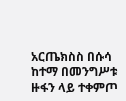አርጤክስስ በሱሳ ከተማ በመንግሥቱ ዙፋን ላይ ተቀምጦ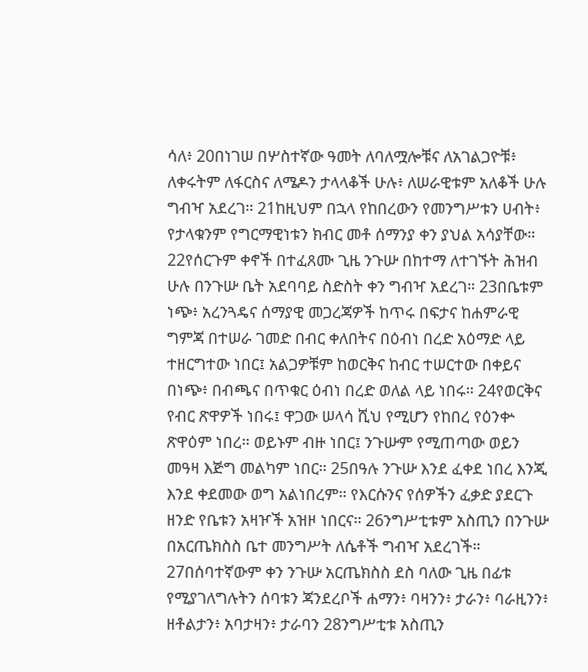ሳለ፥ 20በነገሠ በሦስተኛው ዓመት ለባለሟሎቹና ለአገልጋዮቹ፥ ለቀሩትም ለፋርስና ለሜዶን ታላላቆች ሁሉ፥ ለሠራዊቱም አለቆች ሁሉ ግብዣ አደረገ። 21ከዚህም በኋላ የከበረውን የመንግሥቱን ሀብት፥ የታላቁንም የግርማዊነቱን ክብር መቶ ሰማንያ ቀን ያህል አሳያቸው። 22የሰርጉም ቀኖች በተፈጸሙ ጊዜ ንጉሡ በከተማ ለተገኙት ሕዝብ ሁሉ በንጉሡ ቤት አደባባይ ስድስት ቀን ግብዣ አደረገ። 23በቤቱም ነጭ፥ አረንጓዴና ሰማያዊ መጋረጃዎች ከጥሩ በፍታና ከሐምራዊ ግምጃ በተሠራ ገመድ በብር ቀለበትና በዕብነ በረድ አዕማድ ላይ ተዘርግተው ነበር፤ አልጋዎቹም ከወርቅና ከብር ተሠርተው በቀይና በነጭ፥ በብጫና በጥቁር ዕብነ በረድ ወለል ላይ ነበሩ። 24የወርቅና የብር ጽዋዎች ነበሩ፤ ዋጋው ሠላሳ ሺህ የሚሆን የከበረ የዕንቍ ጽዋዕም ነበረ። ወይኑም ብዙ ነበር፤ ንጉሡም የሚጠጣው ወይን መዓዛ እጅግ መልካም ነበር። 25በዓሉ ንጉሡ እንደ ፈቀደ ነበረ እንጂ እንደ ቀደመው ወግ አልነበረም። የእርሱንና የሰዎችን ፈቃድ ያደርጉ ዘንድ የቤቱን አዛዦች አዝዞ ነበርና። 26ንግሥቲቱም አስጢን በንጉሡ በአርጤክስስ ቤተ መንግሥት ለሴቶች ግብዣ አደረገች። 27በሰባተኛውም ቀን ንጉሡ አርጤክስስ ደስ ባለው ጊዜ በፊቱ የሚያገለግሉትን ሰባቱን ጃንደረቦች ሐማን፥ ባዛንን፥ ታራን፥ ባራዚንን፥ ዘቶልታን፥ አባታዛን፥ ታራባን 28ንግሥቲቱ አስጢን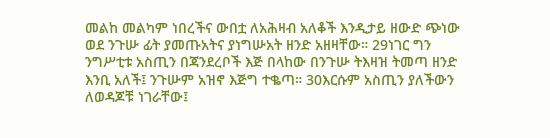መልከ መልካም ነበረችና ውበቷ ለአሕዛብ አለቆች እንዲታይ ዘውድ ጭነው ወደ ንጉሡ ፊት ያመጡአትና ያነግሡአት ዘንድ አዘዛቸው። 29ነገር ግን ንግሥቲቱ አስጢን በጃንደረቦች እጅ በላከው በንጉሡ ትእዛዝ ትመጣ ዘንድ እንቢ አለች፤ ንጉሡም አዝኖ እጅግ ተቈጣ። 30እርሱም አስጢን ያለችውን ለወዳጆቹ ነገራቸው፤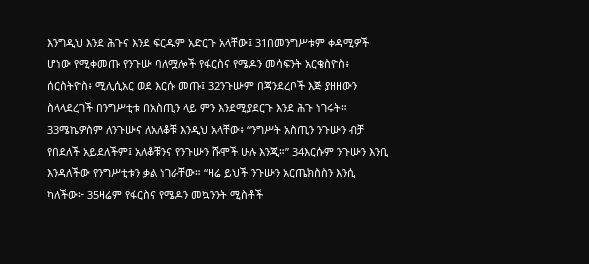እንግዲህ እንደ ሕጉና እንደ ፍርዱም አድርጉ አላቸው፤ 31በመንግሥቱም ቀዳሚዎች ሆነው የሚቀመጡ የንጉሡ ባለሟሎች የፋርስና የሜዶን መሳፍንት አርቄስዮስ፥ ሰርስትዮስ፥ ሚሊሲአር ወደ እርሱ መጡ፤ 32ንጉሡም በጃንደረቦች እጅ ያዘዘውን ስላላደረገች በንግሥቲቱ በአስጢን ላይ ምን እንደሚያደርጉ እንደ ሕጉ ነገሩት። 33ሜኬዎስም ለንጉሡና ለአለቆቹ እንዲህ አላቸው፥ “ንግሥት አስጢን ንጉሡን ብቻ የበደለች አይደለችም፤ አለቆቹንና የንጉሡን ሹሞች ሁሉ እንጂ።” 34እርሱም ንጉሡን እንቢ እንዳለችው የንግሥቲቱን ቃል ነገራቸው። “ዛሬ ይህች ንጉሡን አርጤክስስን እንሲ ካለችው፦ 35ዛሬም የፋርስና የሜዶን መኳንንት ሚስቶች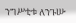ንግሥቲቱ ለንጉሡ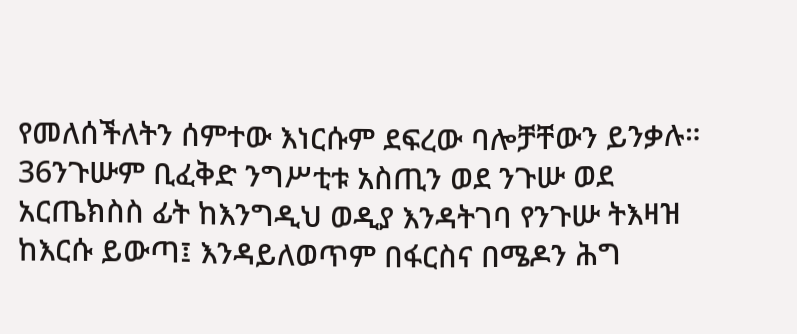የመለሰችለትን ሰምተው እነርሱም ደፍረው ባሎቻቸውን ይንቃሉ። 36ንጉሡም ቢፈቅድ ንግሥቲቱ አስጢን ወደ ንጉሡ ወደ አርጤክስስ ፊት ከእንግዲህ ወዲያ እንዳትገባ የንጉሡ ትእዛዝ ከእርሱ ይውጣ፤ እንዳይለወጥም በፋርስና በሜዶን ሕግ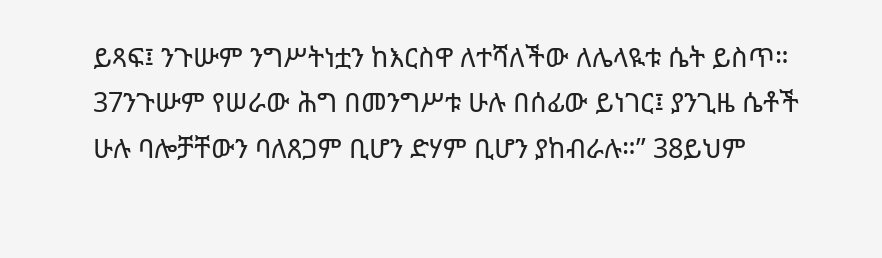ይጻፍ፤ ንጉሡም ንግሥትነቷን ከእርስዋ ለተሻለችው ለሌላዪቱ ሴት ይስጥ። 37ንጉሡም የሠራው ሕግ በመንግሥቱ ሁሉ በሰፊው ይነገር፤ ያንጊዜ ሴቶች ሁሉ ባሎቻቸውን ባለጸጋም ቢሆን ድሃም ቢሆን ያከብራሉ።” 38ይህም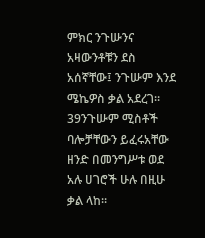ምክር ንጉሡንና አዛውንቶቹን ደስ አሰኛቸው፤ ንጉሡም እንደ ሜኬዎስ ቃል አደረገ። 39ንጉሡም ሚስቶች ባሎቻቸውን ይፈሩአቸው ዘንድ በመንግሥቱ ወደ አሉ ሀገሮች ሁሉ በዚሁ ቃል ላከ።